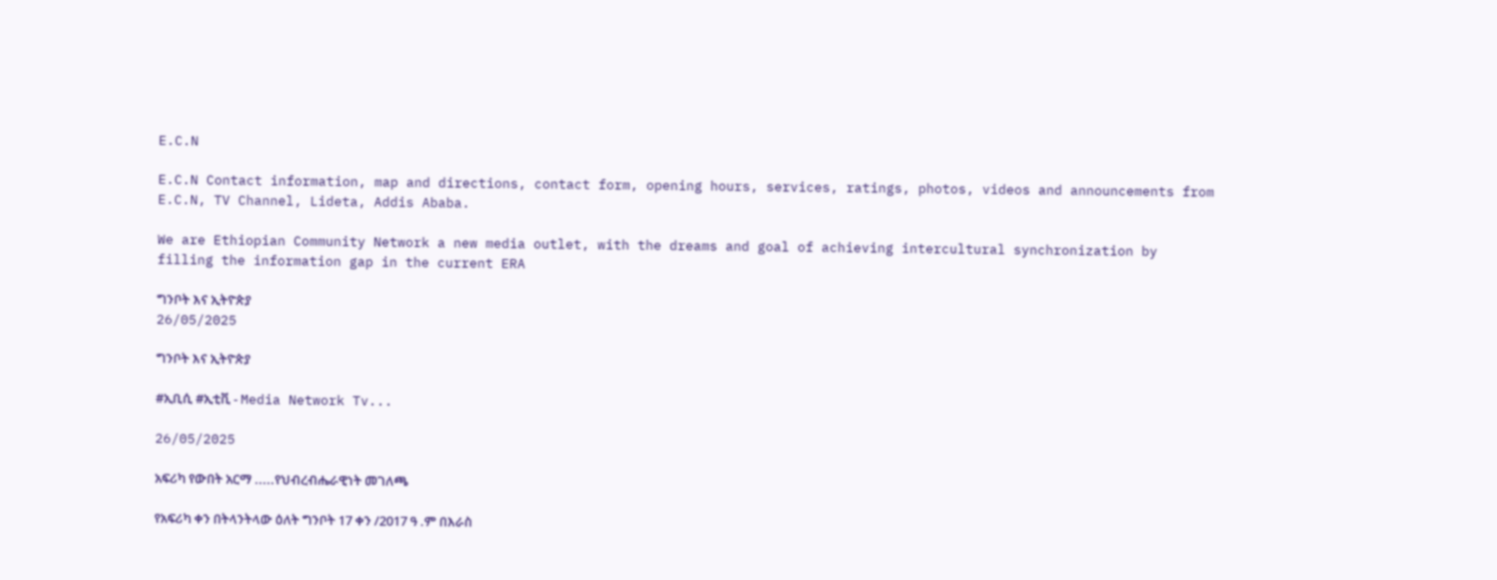E.C.N

E.C.N Contact information, map and directions, contact form, opening hours, services, ratings, photos, videos and announcements from E.C.N, TV Channel, Lideta, Addis Ababa.

We are Ethiopian Community Network a new media outlet, with the dreams and goal of achieving intercultural synchronization by filling the information gap in the current ERA

ግንቦት እና ኢትዮጵያ
26/05/2025

ግንቦት እና ኢትዮጵያ

#ኢቢሲ #ኢቲቪ - Media Network Tv...

26/05/2025

አፍሪካ የውበት አርማ .....የህብረብሔራዊነት መገለጫ

የአፍሪካ ቀን በትላንትላው ዕለት ግንቦት 17 ቀን /2017 ዓ .ም በእራስ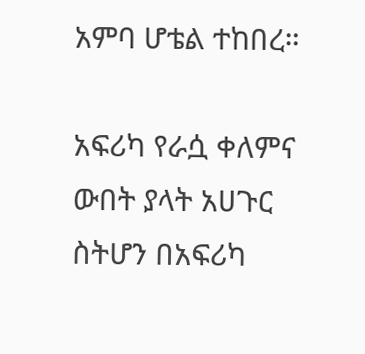አምባ ሆቴል ተከበረ።

አፍሪካ የራሷ ቀለምና ውበት ያላት አሀጉር ስትሆን በአፍሪካ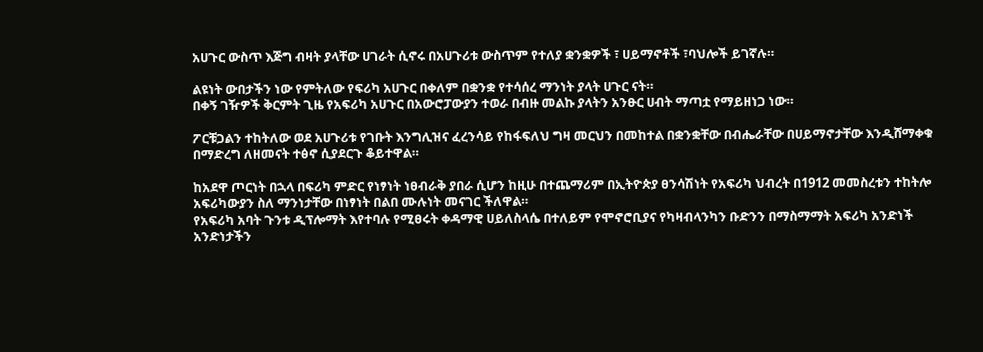አሀጉር ውስጥ እጅግ ብዛት ያላቸው ሀገራት ሲኖሩ በአሀጉሪቱ ውስጥም የተለያ ቋንቋዎች ፣ ሀይማኖቶች ፣ባህሎች ይገኛሉ።

ልዩነት ውበታችን ነው የምትለው የፍሪካ አሀጉር በቀለም በቋንቋ የተሳሰረ ማንነት ያላት ሀጉር ናት።
በቀኝ ገዥዎች ቅርምት ጊዜ የአፍሪካ አሀጉር በአውሮፓውያን ተወራ በብዙ መልኩ ያላትን አንፁር ሀብት ማጣቷ የማይዘነጋ ነው።

ፖርቹጋልን ተከትለው ወደ አሀጉሪቱ የገቡት እንግሊዝና ፈረንሳይ የከፋፍለህ ግዛ መርህን በመከተል በቋንቋቸው በብሔራቸው በሀይማኖታቸው እንዲሸማቀቁ በማድረግ ለዘመናት ተፅኖ ሲያደርጉ ቆይተዋል።

ከአደዋ ጦርነት በኋላ በፍሪካ ምድር የነፃነት ነፀብራቅ ያበራ ሲሆን ከዚሁ በተጨማሪም በኢትዮጵያ ፀንሳሽነት የአፍሪካ ህብረት በ1912 መመስረቱን ተከትሎ አፍሪካውያን ስለ ማንነታቸው በነፃነት በልበ ሙሉነት መናገር ችለዋል።
የአፍሪካ አባት ጉንቱ ዲፕሎማት እየተባሉ የሚፀሩት ቀዳማዊ ሀይለስላሴ በተለይም የሞኖሮቢያና የካዛብላንካን ቡድንን በማስማማት አፍሪካ አንድነች አንድነታችን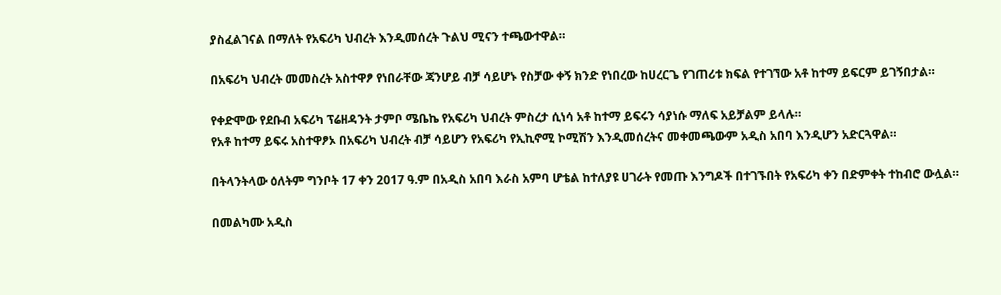ያስፈልገናል በማለት የአፍሪካ ህብረት እንዲመሰረት ጉልህ ሚናን ተጫውተዋል።

በአፍሪካ ህብረት መመስረት አስተዋፆ የነበራቸው ጃንሆይ ብቻ ሳይሆኑ የስቻው ቀኝ ክንድ የነበረው ከሀረርጌ የገጠሪቱ ክፍል የተገኘው አቶ ከተማ ይፍርም ይገኝበታል።

የቀድሞው የደቡብ አፍሪካ ፕሬዘዳንት ታምቦ ሜቤኬ የአፍሪካ ህብረት ምስረታ ሲነሳ አቶ ከተማ ይፍሩን ሳያነሱ ማለፍ አይቻልም ይላሉ።
የአቶ ከተማ ይፍሩ አስተዋፆኦ በአፍሪካ ህብረት ብቻ ሳይሆን የአፍሪካ የኢኪኖሚ ኮሚሽን እንዲመሰረትና መቀመጫውም አዲስ አበባ እንዲሆን አድርጓዋል።

በትላንትላው ዕለትም ግንቦት 17 ቀን 2017 ዓ.ም በአዲስ አበባ እራስ አምባ ሆቴል ከተለያዩ ሀገራት የመጡ እንግዶች በተገኙበት የአፍሪካ ቀን በድምቀት ተከብሮ ውሏል።

በመልካሙ አዲስ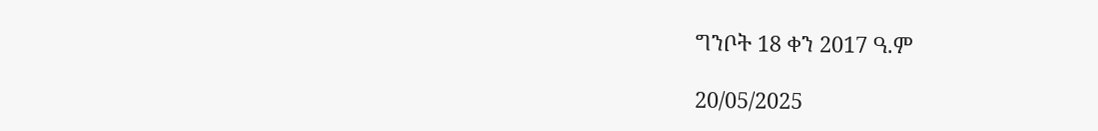ግንቦት 18 ቀን 2017 ዓ.ም

20/05/2025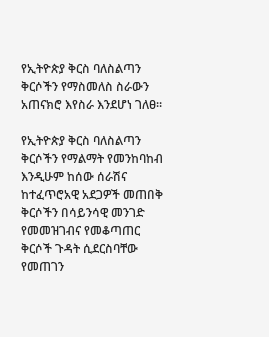የኢትዮጵያ ቅርስ ባለስልጣን ቅርሶችን የማስመለስ ስራውን አጠናክሮ እየስራ እንደሆነ ገለፀ።

የኢትዮጵያ ቅርስ ባለስልጣን ቅርሶችን የማልማት የመንከባከብ እንዲሁም ከሰው ሰራሽና ከተፈጥሮአዊ አደጋዎች መጠበቅ ቅርሶችን በሳይንሳዊ መንገድ የመመዝገብና የመቆጣጠር ቅርሶች ጉዳት ሲደርስባቸው የመጠገን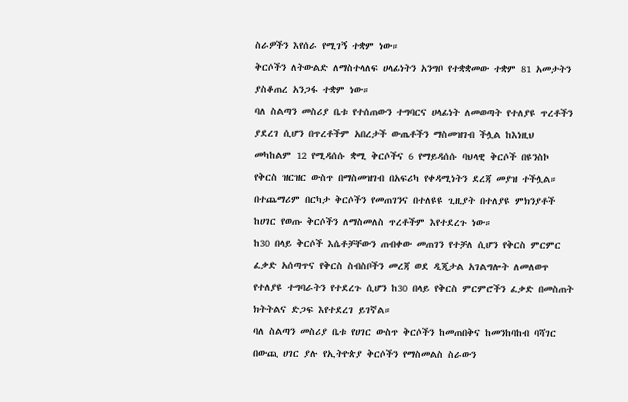ስራዎችን እየሰራ የሚገኝ ተቋም ነው።
ቅርሶችን ለትውልድ ለማስተላለፍ ሀላፊነትን አንግቦ የተቋቋመው ተቋም 81 አመታትን ያስቆጠረ አንጋፋ ተቋም ነው።
ባለ ስልጣን መስሪያ ቤቱ የተሰጠውን ተግባርና ሀላፊነት ለመወጣት የተለያዩ ጥረቶችን ያደረገ ሲሆን በጥረቶችም አበረታች ውጤቶችን ማስመዝገብ ችሏል ከእነዚህ መካከልም 12 የሚዳሰሱ ቋሚ ቅርሶችና 6 የማይዳሰሱ ባህላዊ ቅርሶች በዩንስኮ የቅርስ ዝርዝር ውስጥ በማስመዝገብ በአፍሪካ የቀዳሚነትን ደረጃ መያዝ ተችሏል።
በተጨማሪም በርካታ ቅርሶችን የመጠገንና በተለዩዩ ጊዚያት በተለያዩ ምክንያቶች ከሀገር የወጡ ቅርሶችን ለማስመለስ ጥረቶችም እየተደረጉ ነው።
ከ30 በላይ ቅርሶች እሴቶቻቸውን ጠብቀው መጠገን የተቻለ ሲሆን የቅርስ ምርምር ፈቃድ አሰጣጥና የቅርስ ስብስቦችን መረጃ ወደ ዲጂታል አገልግሎት ለመለወጥ የተለያዩ ተግባራትን የተደረጉ ሲሆን ከ30 በላይ የቅርስ ምርምሮችን ፈቃድ በመስጠት ክትትልና ድጋፍ እየተደረገ ይገኛል።
ባለ ስልጣን መስሪያ ቤቱ የሀገር ውስጥ ቅርሶችን ከመጠበቅና ከመንከባከብ ባሻገር በውጪ ሀገር ያሉ የኢትዮጵያ ቅርሶችን የማስመልስ ስራውን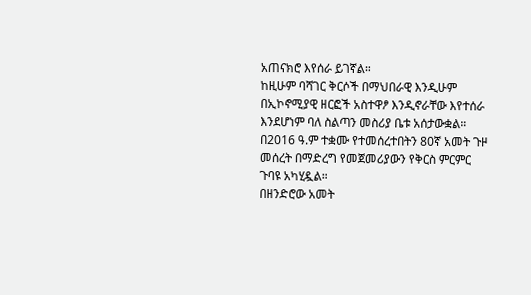አጠናክሮ እየሰራ ይገኛል።
ከዚሁም ባሻገር ቅርሶች በማህበራዊ እንዲሁም በኢኮኖሚያዊ ዘርፎች አስተዋፆ እንዲኖራቸው እየተሰራ እንደሆነም ባለ ስልጣን መስሪያ ቤቱ አሰታውቋል።
በ2016 ዓ.ም ተቋሙ የተመሰረተበትን 80ኛ አመት ጉዞ መሰረት በማድረግ የመጀመሪያውን የቅርስ ምርምር ጉባዩ አካሂዷል።
በዘንድሮው አመት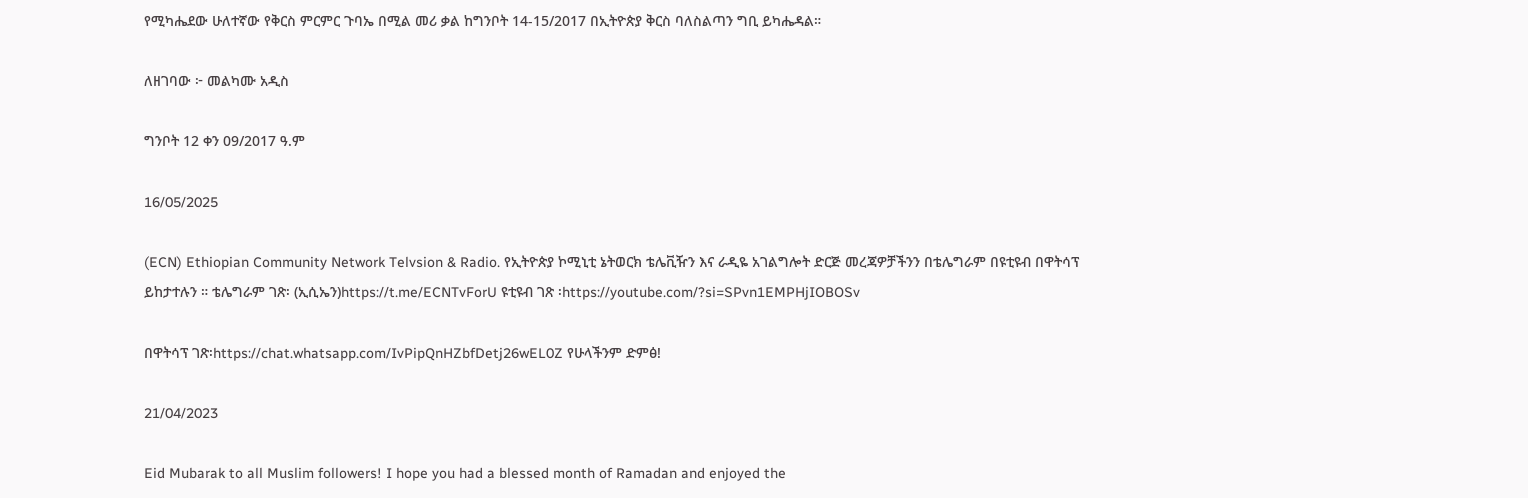የሚካሔደው ሁለተኛው የቅርስ ምርምር ጉባኤ በሚል መሪ ቃል ከግንቦት 14-15/2017 በኢትዮጵያ ቅርስ ባለስልጣን ግቢ ይካሔዳል።

ለዘገባው ፦ መልካሙ አዲስ

ግንቦት 12 ቀን 09/2017 ዓ.ም

16/05/2025

(ECN) Ethiopian Community Network Telvsion & Radio. የኢትዮጵያ ኮሚኒቲ ኔትወርክ ቴሌቪዥን እና ራዲዬ አገልግሎት ድርጅ መረጃዎቻችንን በቴሌግራም በዩቲዩብ በዋትሳፕ ይከታተሉን ። ቴሌግራም ገጽ፡ (ኢሲኤን)https://t.me/ECNTvForU ዩቲዩብ ገጽ ፡https://youtube.com/?si=SPvn1EMPHjIOBOSv

በዋትሳፕ ገጽ፡https://chat.whatsapp.com/IvPipQnHZbfDetj26wEL0Z የሁላችንም ድምፅ!

21/04/2023

Eid Mubarak to all Muslim followers! I hope you had a blessed month of Ramadan and enjoyed the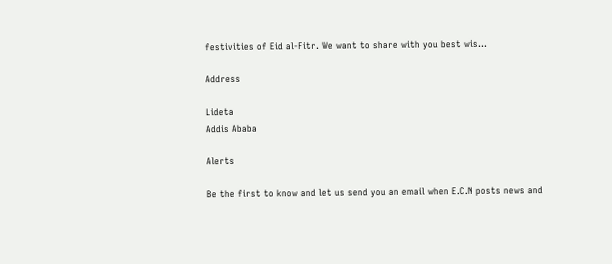festivities of Eid al-Fitr. We want to share with you best wis...

Address

Lideta
Addis Ababa

Alerts

Be the first to know and let us send you an email when E.C.N posts news and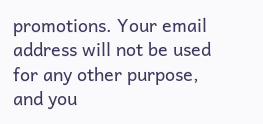promotions. Your email address will not be used for any other purpose, and you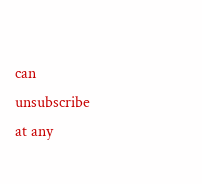can unsubscribe at any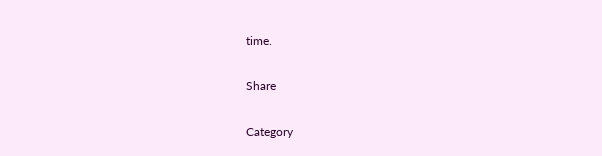time.

Share

Category